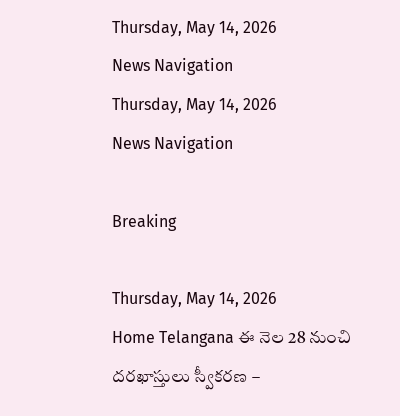Thursday, May 14, 2026
News Navigation
Thursday, May 14, 2026
News Navigation

Breaking

Thursday, May 14, 2026
Home Telangana ఈ నెల 28 నుంచి దరఖాస్తులు స్వీకరణ –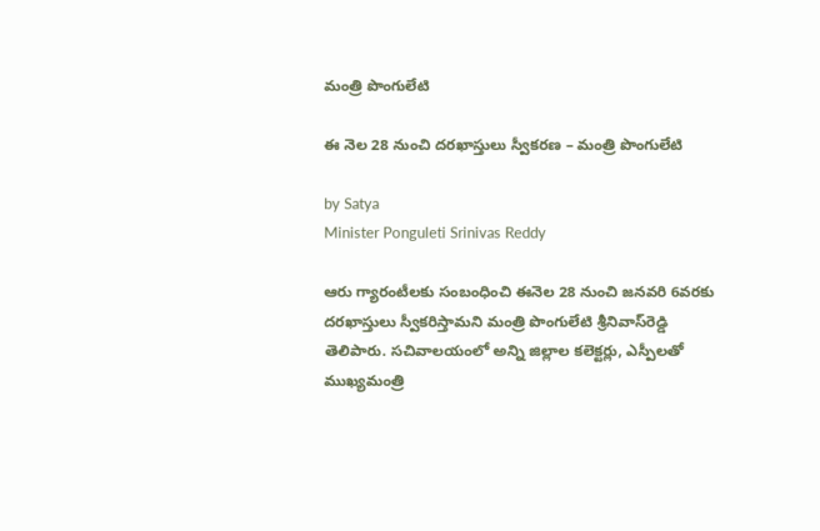మంత్రి పొంగులేటి

ఈ నెల 28 నుంచి దరఖాస్తులు స్వీకరణ – మంత్రి పొంగులేటి

by Satya
Minister Ponguleti Srinivas Reddy

ఆరు గ్యారంటీలకు సంబంధించి ఈనెల 28 నుంచి జనవరి 6వరకు దరఖాస్తులు స్వీకరిస్తామని మంత్రి పొంగులేటి శ్రీనివాస్‌రెడ్డి తెలిపారు. సచివాలయంలో అన్ని జిల్లాల కలెక్టర్లు, ఎస్పీలతో ముఖ్యమంత్రి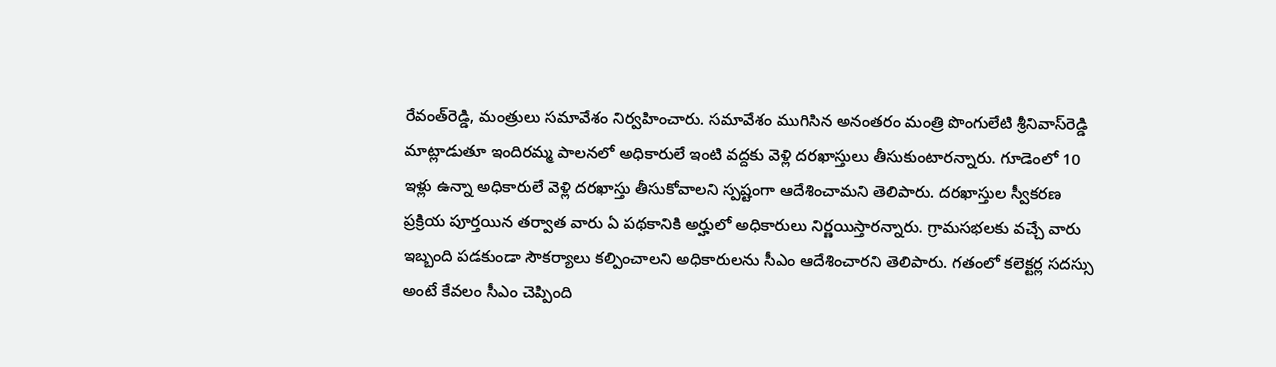రేవంత్‌రెడ్డి, మంత్రులు సమావేశం నిర్వహించారు. సమావేశం ముగిసిన అనంతరం మంత్రి పొంగులేటి శ్రీనివాస్‌రెడ్డి మాట్లాడుతూ ఇందిరమ్మ పాలనలో అధికారులే ఇంటి వద్దకు వెళ్లి దరఖాస్తులు తీసుకుంటారన్నారు. గూడెంలో 10 ఇళ్లు ఉన్నా అధికారులే వెళ్లి దరఖాస్తు తీసుకోవాలని స్పష్టంగా ఆదేశించామని తెలిపారు. దరఖాస్తుల స్వీకరణ ప్రక్రియ పూర్తయిన తర్వాత వారు ఏ పథకానికి అర్హులో అధికారులు నిర్ణయిస్తారన్నారు. గ్రామసభలకు వచ్చే వారు ఇబ్బంది పడకుండా సౌకర్యాలు కల్పించాలని అధికారులను సీఎం ఆదేశించారని తెలిపారు. గతంలో కలెక్టర్ల సదస్సు అంటే కేవలం సీఎం చెప్పింది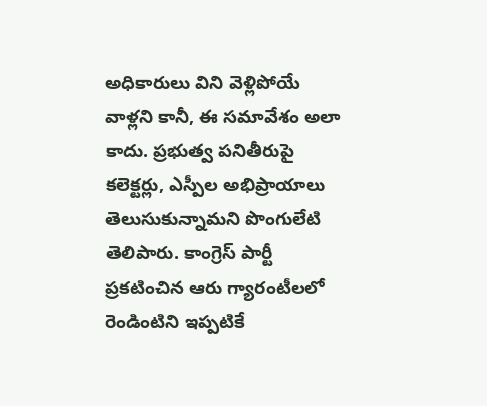అధికారులు విని వెళ్లిపోయే వాళ్లని కానీ, ఈ సమావేశం అలా కాదు. ప్రభుత్వ పనితీరుపై కలెక్టర్లు, ఎస్పీల అభిప్రాయాలు తెలుసుకున్నామని పొంగులేటి తెలిపారు. కాంగ్రెస్‌ పార్టీ ప్రకటించిన ఆరు గ్యారంటీలలో రెండింటిని ఇప్పటికే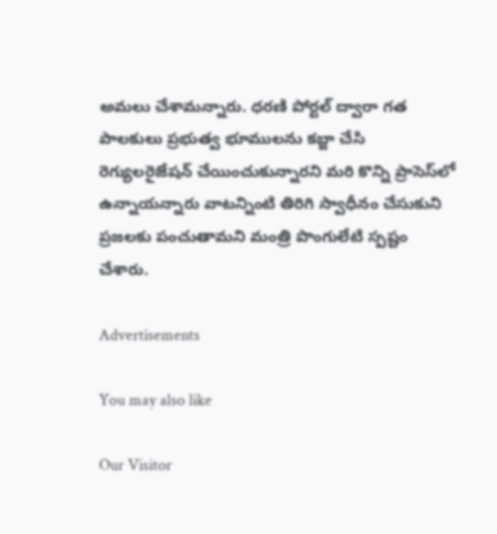అమలు చేశామన్నారు. ధరణి పోర్టల్‌ ద్వారా గత పాలకులు ప్రభుత్వ భూములను కబ్జా చేసి రెగ్యులరైజేషన్‌ చేయించుకున్నారని మరి కొన్ని ప్రాసెస్‌లో ఉన్నాయన్నారు వాటన్నింటి తిరిగి స్వాధీనం చేసుకుని ప్రజలకు పంచుతామని మంత్రి పొంగులేటి స్పష్టం చేశారు.

Advertisements

You may also like

Our Visitor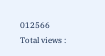012566
Total views :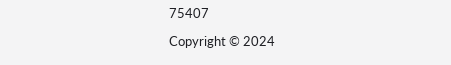75407

Copyright © 2024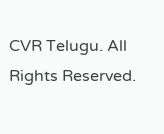CVR Telugu. All Rights Reserved.